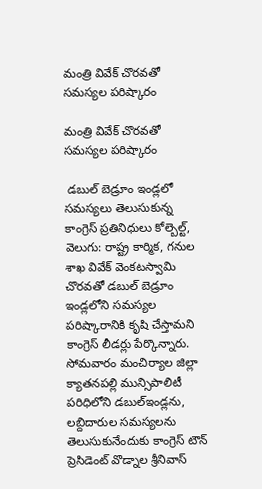మంత్రి వివేక్ చొరవతో సమస్యల పరిష్కారం

మంత్రి వివేక్ చొరవతో సమస్యల పరిష్కారం

 డబుల్ బెడ్రూం ఇండ్లలో సమస్యలు తెలుసుకున్న కాంగ్రెస్ ప్రతినిధులు కోల్బెల్ట్, వెలుగు: రాష్ట్ర కార్మిక, గనుల శాఖ వివేక్ వెంకటస్వామి చొరవతో డబుల్ బెడ్రూం ఇండ్లలోని సమస్యల పరిష్కారానికి కృషి చేస్తామని కాంగ్రెస్ లీడర్లు పేర్కొన్నారు. సోమవారం మంచిర్యాల జిల్లా క్యాతనపల్లి మున్సిపాలిటీ పరిధిలోని డబుల్ఇండ్లను, లబ్దిదారుల సమస్యలను తెలుసుకునేందుకు కాంగ్రెస్ టౌన్ ప్రెసిడెంట్ వొడ్నాల శ్రీనివాస్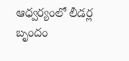ఆధ్వర్యంలో లీడర్ల బృందం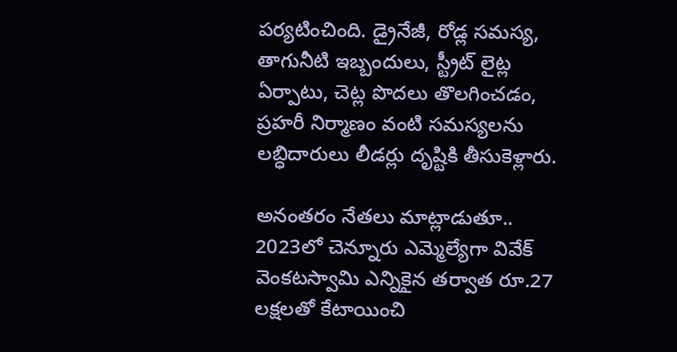పర్యటించింది. డ్రైనేజీ, రోడ్ల సమస్య, తాగునీటి ఇబ్బందులు, స్ట్రీట్ లైట్ల ఏర్పాటు, చెట్ల పొదలు తొలగించడం, ప్రహరీ నిర్మాణం వంటి సమస్యలను లబ్ధిదారులు లీడర్లు దృష్టికి తీసుకెళ్లారు.

అనంతరం నేతలు మాట్లాడుతూ.. 2023లో చెన్నూరు ఎమ్మెల్యేగా వివేక్ వెంకటస్వామి ఎన్నికైన తర్వాత రూ.27 లక్షలతో కేటాయించి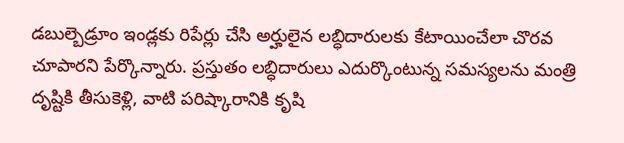డబుల్బెడ్రూం ఇండ్లకు రిపేర్లు చేసి అర్హులైన లబ్ధిదారులకు కేటాయించేలా చొరవ చూపారని పేర్కొన్నారు. ప్రస్తుతం లబ్ధిదారులు ఎదుర్కొంటున్న సమస్యలను మంత్రి దృష్టికి తీసుకెళ్లి, వాటి పరిష్కారానికి కృషి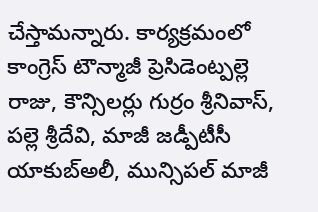చేస్తామన్నారు. కార్యక్రమంలో కాంగ్రెస్ టౌన్మాజీ ప్రెసిడెంట్పల్లె రాజు, కౌన్సిలర్లు గుర్రం శ్రీనివాస్, పల్లె శ్రీదేవి, మాజీ జడ్పీటీసీ యాకుబ్అలీ, మున్సిపల్ మాజీ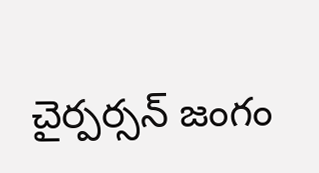చైర్పర్సన్ జంగం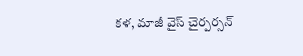కళ, మాజీ వైస్ చైర్పర్సన్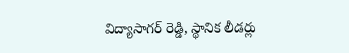విద్యాసాగర్ రెడ్డి, స్థానిక లీడర్లు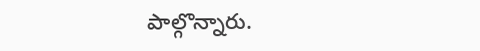పాల్గొన్నారు.